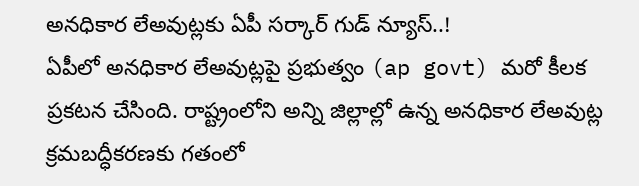అనధికార లేఅవుట్లకు ఏపీ సర్కార్ గుడ్ న్యూస్..!
ఏపీలో అనధికార లేఅవుట్లపై ప్రభుత్వం (ap govt) మరో కీలక ప్రకటన చేసింది. రాష్ట్రంలోని అన్ని జిల్లాల్లో ఉన్న అనధికార లేఅవుట్ల క్రమబద్ధీకరణకు గతంలో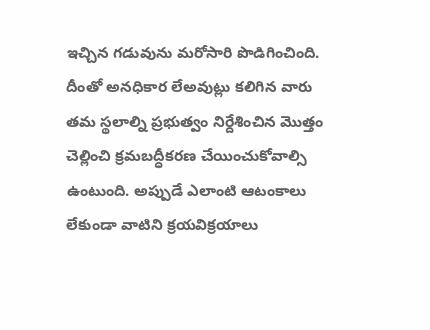ఇచ్చిన గడువును మరోసారి పొడిగించింది. దీంతో అనధికార లేఅవుట్లు కలిగిన వారు తమ స్థలాల్ని ప్రభుత్వం నిర్దేశించిన మొత్తం చెల్లించి క్రమబద్ధీకరణ చేయించుకోవాల్సి ఉంటుంది. అప్పుడే ఎలాంటి ఆటంకాలు లేకుండా వాటిని క్రయవిక్రయాలు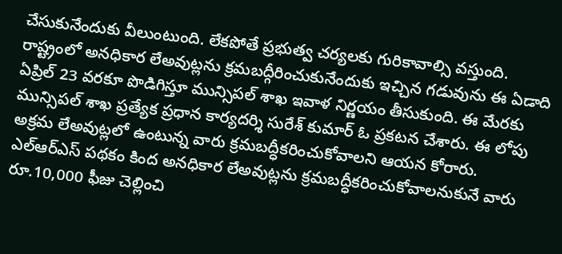చేసుకునేందుకు వీలుంటుంది. లేకపోతే ప్రభుత్వ చర్యలకు గురికావాల్సి వస్తుంది.
రాష్ట్రంలో అనధికార లేఅవుట్లను క్రమబద్గీరించుకునేందుకు ఇచ్చిన గడువును ఈ ఏడాది ఏప్రిల్ 23 వరకూ పొడిగిస్తూ మున్సిపల్ శాఖ ఇవాళ నిర్ణయం తీసుకుంది. ఈ మేరకు మున్సిపల్ శాఖ ప్రత్యేక ప్రధాన కార్యదర్శి సురేశ్ కుమార్ ఓ ప్రకటన చేశారు. ఈ లోపు అక్రమ లేఅవుట్లలో ఉంటున్న వారు క్రమబద్ధీకరించుకోవాలని ఆయన కోరారు. ఎల్ఆర్ఎస్ పథకం కింద అనధికార లేఅవుట్లను క్రమబద్ధీకరించుకోవాలనుకునే వారు రూ.10,000 ఫీజు చెల్లించి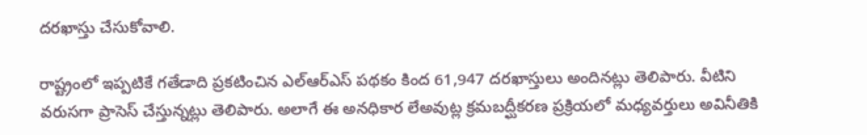దరఖాస్తు చేసుకోవాలి.

రాష్ట్రంలో ఇప్పటికే గతేడాది ప్రకటించిన ఎల్ఆర్ఎస్ పథకం కింద 61,947 దరఖాస్తులు అందినట్లు తెలిపారు. వీటిని వరుసగా ప్రాసెస్ చేస్తున్నట్లు తెలిపారు. అలాగే ఈ అనధికార లేఅవుట్ల క్రమబద్ఘీకరణ ప్రక్రియలో మధ్యవర్తులు అవినీతికి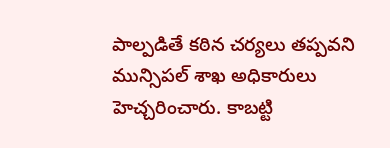పాల్పడితే కఠిన చర్యలు తప్పవని మున్సిపల్ శాఖ అధికారులు హెచ్చరించారు. కాబట్టి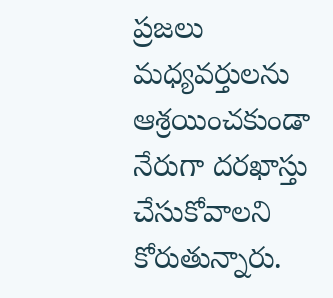ప్రజలు మధ్యవర్తులను ఆశ్రయించకుండా నేరుగా దరఖాస్తు చేసుకోవాలని కోరుతున్నారు.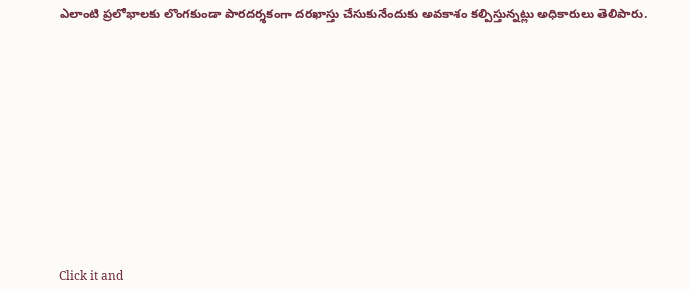ఎలాంటి ప్రలోభాలకు లొంగకుండా పారదర్శకంగా దరఖాస్తు చేసుకునేందుకు అవకాశం కల్పిస్తున్నట్లు అధికారులు తెలిపారు.












Click it and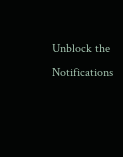Unblock the Notifications